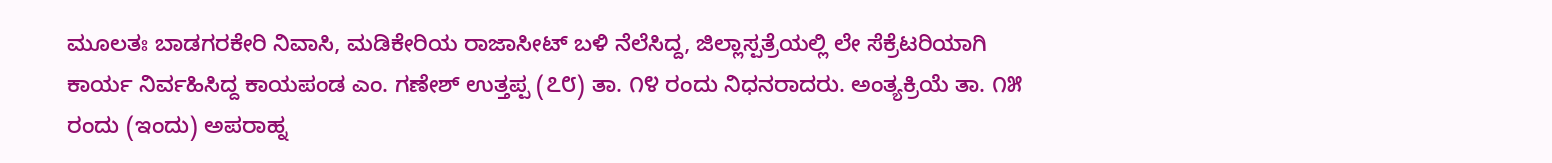ಮೂಲತಃ ಬಾಡಗರಕೇರಿ ನಿವಾಸಿ, ಮಡಿಕೇರಿಯ ರಾಜಾಸೀಟ್ ಬಳಿ ನೆಲೆಸಿದ್ದ, ಜಿಲ್ಲಾಸ್ಪತ್ರೆಯಲ್ಲಿ ಲೇ ಸೆಕ್ರೆಟರಿಯಾಗಿ ಕಾರ್ಯ ನಿರ್ವಹಿಸಿದ್ದ ಕಾಯಪಂಡ ಎಂ. ಗಣೇಶ್ ಉತ್ತಪ್ಪ (೭೮) ತಾ. ೧೪ ರಂದು ನಿಧನರಾದರು. ಅಂತ್ಯಕ್ರಿಯೆ ತಾ. ೧೫ ರಂದು (ಇಂದು) ಅಪರಾಹ್ನ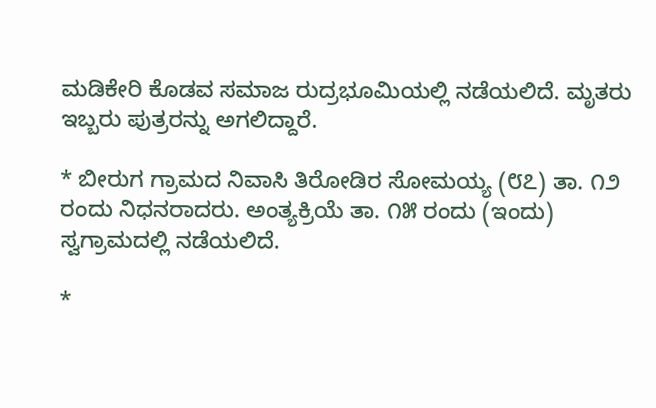ಮಡಿಕೇರಿ ಕೊಡವ ಸಮಾಜ ರುದ್ರಭೂಮಿಯಲ್ಲಿ ನಡೆಯಲಿದೆ. ಮೃತರು ಇಬ್ಬರು ಪುತ್ರರನ್ನು ಅಗಲಿದ್ದಾರೆ.

* ಬೀರುಗ ಗ್ರಾಮದ ನಿವಾಸಿ ತಿರೋಡಿರ ಸೋಮಯ್ಯ (೮೭) ತಾ. ೧೨ ರಂದು ನಿಧನರಾದರು. ಅಂತ್ಯಕ್ರಿಯೆ ತಾ. ೧೫ ರಂದು (ಇಂದು) ಸ್ವಗ್ರಾಮದಲ್ಲಿ ನಡೆಯಲಿದೆ.

*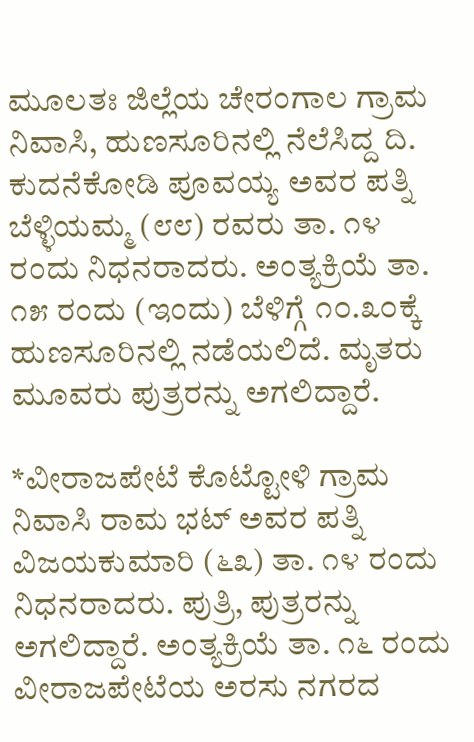ಮೂಲತಃ ಜಿಲ್ಲೆಯ ಚೇರಂಗಾಲ ಗ್ರಾಮ ನಿವಾಸಿ, ಹುಣಸೂರಿನಲ್ಲಿ ನೆಲೆಸಿದ್ದ ದಿ. ಕುದನೆಕೋಡಿ ಪೂವಯ್ಯ ಅವರ ಪತ್ನಿ ಬೆಳ್ಳಿಯಮ್ಮ (೮೮) ರವರು ತಾ. ೧೪ ರಂದು ನಿಧನರಾದರು. ಅಂತ್ಯಕ್ರಿಯೆ ತಾ. ೧೫ ರಂದು (ಇಂದು) ಬೆಳಿಗ್ಗೆ ೧೦.೩೦ಕ್ಕೆ ಹುಣಸೂರಿನಲ್ಲಿ ನಡೆಯಲಿದೆ. ಮೃತರು ಮೂವರು ಪುತ್ರರನ್ನು ಅಗಲಿದ್ದಾರೆ.

*ವೀರಾಜಪೇಟೆ ಕೊಟ್ಟೋಳಿ ಗ್ರಾಮ ನಿವಾಸಿ ರಾಮ ಭಟ್ ಅವರ ಪತ್ನಿ ವಿಜಯಕುಮಾರಿ (೬೩) ತಾ. ೧೪ ರಂದು ನಿಧನರಾದರು. ಪುತ್ರಿ, ಪುತ್ರರನ್ನು ಅಗಲಿದ್ದಾರೆ. ಅಂತ್ಯಕ್ರಿಯೆ ತಾ. ೧೬ ರಂದು ವೀರಾಜಪೇಟೆಯ ಅರಸು ನಗರದ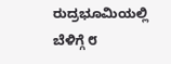ರುದ್ರಭೂಮಿಯಲ್ಲಿ ಬೆಳಿಗ್ಗೆ ೮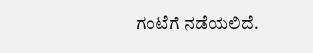ಗಂಟೆಗೆ ನಡೆಯಲಿದೆ.